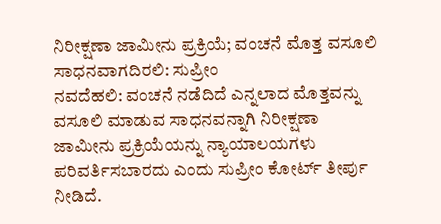ನಿರೀಕ್ಷಣಾ ಜಾಮೀನು ಪ್ರಕ್ರಿಯೆ; ವಂಚನೆ ಮೊತ್ತ ವಸೂಲಿ ಸಾಧನವಾಗದಿರಲಿ: ಸುಪ್ರೀಂ
ನವದೆಹಲಿ: ವಂಚನೆ ನಡೆದಿದೆ ಎನ್ನಲಾದ ಮೊತ್ತವನ್ನು ವಸೂಲಿ ಮಾಡುವ ಸಾಧನವನ್ನಾಗಿ ನಿರೀಕ್ಷಣಾ ಜಾಮೀನು ಪ್ರಕ್ರಿಯೆಯನ್ನು ನ್ಯಾಯಾಲಯಗಳು ಪರಿವರ್ತಿಸಬಾರದು ಎಂದು ಸುಪ್ರೀಂ ಕೋರ್ಟ್ ತೀರ್ಪು ನೀಡಿದೆ.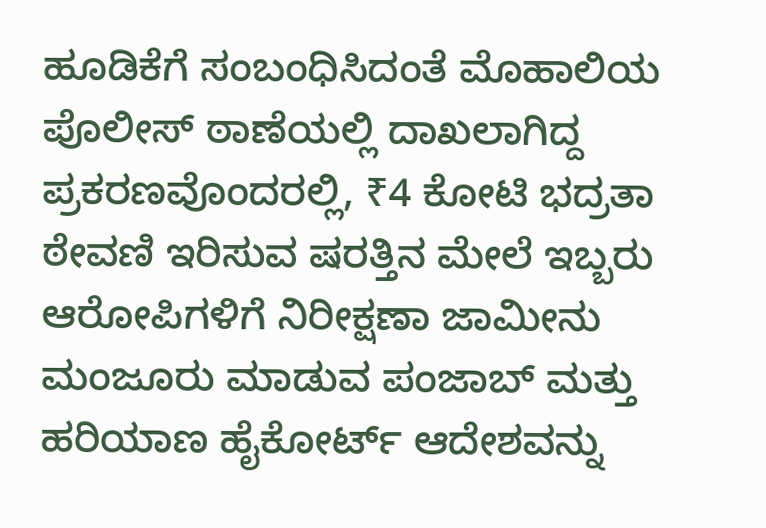ಹೂಡಿಕೆಗೆ ಸಂಬಂಧಿಸಿದಂತೆ ಮೊಹಾಲಿಯ ಪೊಲೀಸ್ ಠಾಣೆಯಲ್ಲಿ ದಾಖಲಾಗಿದ್ದ ಪ್ರಕರಣವೊಂದರಲ್ಲಿ, ₹4 ಕೋಟಿ ಭದ್ರತಾ ಠೇವಣಿ ಇರಿಸುವ ಷರತ್ತಿನ ಮೇಲೆ ಇಬ್ಬರು ಆರೋಪಿಗಳಿಗೆ ನಿರೀಕ್ಷಣಾ ಜಾಮೀನು ಮಂಜೂರು ಮಾಡುವ ಪಂಜಾಬ್ ಮತ್ತು ಹರಿಯಾಣ ಹೈಕೋರ್ಟ್ ಆದೇಶವನ್ನು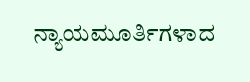ನ್ಯಾಯಮೂರ್ತಿಗಳಾದ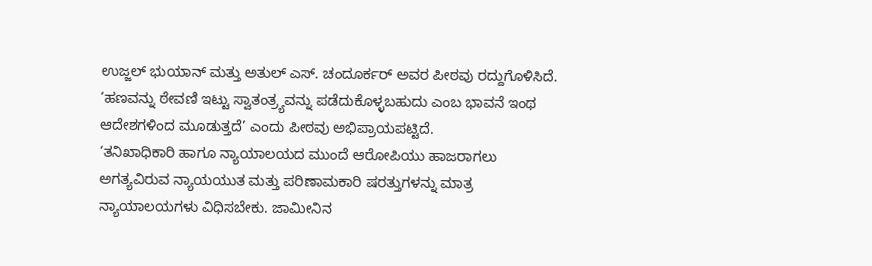ಉಜ್ಜಲ್ ಭುಯಾನ್ ಮತ್ತು ಅತುಲ್ ಎಸ್. ಚಂದೂರ್ಕರ್ ಅವರ ಪೀಠವು ರದ್ದುಗೊಳಿಸಿದೆ.
‘ಹಣವನ್ನು ಠೇವಣಿ ಇಟ್ಟು ಸ್ವಾತಂತ್ರ್ಯವನ್ನು ಪಡೆದುಕೊಳ್ಳಬಹುದು ಎಂಬ ಭಾವನೆ ಇಂಥ ಆದೇಶಗಳಿಂದ ಮೂಡುತ್ತದೆ’ ಎಂದು ಪೀಠವು ಅಭಿಪ್ರಾಯಪಟ್ಟಿದೆ.
‘ತನಿಖಾಧಿಕಾರಿ ಹಾಗೂ ನ್ಯಾಯಾಲಯದ ಮುಂದೆ ಆರೋಪಿಯು ಹಾಜರಾಗಲು ಅಗತ್ಯವಿರುವ ನ್ಯಾಯಯುತ ಮತ್ತು ಪರಿಣಾಮಕಾರಿ ಷರತ್ತುಗಳನ್ನು ಮಾತ್ರ ನ್ಯಾಯಾಲಯಗಳು ವಿಧಿಸಬೇಕು. ಜಾಮೀನಿನ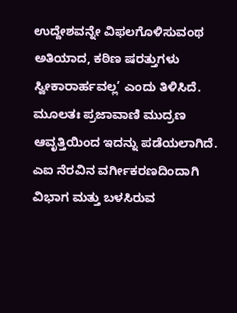ಉದ್ದೇಶವನ್ನೇ ವಿಫಲಗೊಳಿಸುವಂಥ ಅತಿಯಾದ, ಕಠಿಣ ಷರತ್ತುಗಳು ಸ್ವೀಕಾರಾರ್ಹವಲ್ಲ’ ಎಂದು ತಿಳಿಸಿದೆ.
ಮೂಲತಃ ಪ್ರಜಾವಾಣಿ ಮುದ್ರಣ ಆವೃತ್ತಿಯಿಂದ ಇದನ್ನು ಪಡೆಯಲಾಗಿದೆ. ಎಐ ನೆರವಿನ ವರ್ಗೀಕರಣದಿಂದಾಗಿ ವಿಭಾಗ ಮತ್ತು ಬಳಸಿರುವ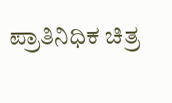ಪ್ರಾತಿನಿಧಿಕ ಚಿತ್ರ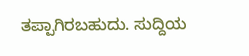ತಪ್ಪಾಗಿರಬಹುದು. ಸುದ್ದಿಯ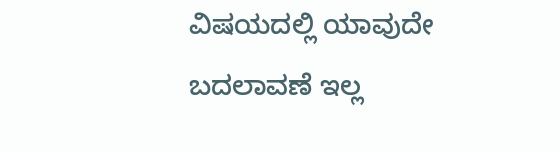ವಿಷಯದಲ್ಲಿ ಯಾವುದೇ ಬದಲಾವಣೆ ಇಲ್ಲ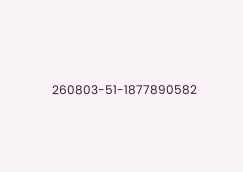260803-51-1877890582